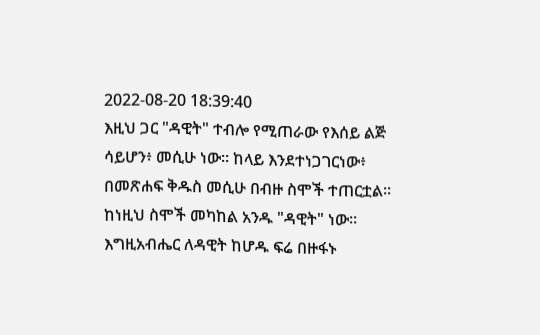2022-08-20 18:39:40
እዚህ ጋር "ዳዊት" ተብሎ የሚጠራው የእሰይ ልጅ ሳይሆን፥ መሲሁ ነው። ከላይ እንደተነጋገርነው፥ በመጽሐፍ ቅዱስ መሲሁ በብዙ ስሞች ተጠርቷል። ከነዚህ ስሞች መካከል አንዱ "ዳዊት" ነው። እግዚአብሔር ለዳዊት ከሆዱ ፍሬ በዙፋኑ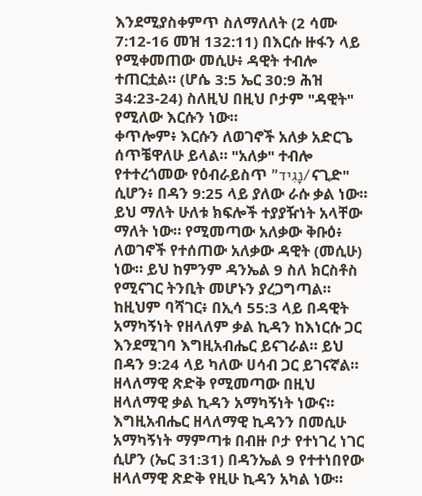እንደሚያስቀምጥ ስለማለለት (2 ሳሙ 7:12-16 መዝ 132:11) በእርሱ ዙፋን ላይ የሚቀመጠው መሲሁ፥ ዳዊት ተብሎ ተጠርቷል። (ሆሴ 3:5 ኤር 30:9 ሕዝ 34:23-24) ስለዚህ በዚህ ቦታም "ዳዊት" የሚለው እርሱን ነው።
ቀጥሎም፥ እርሱን ለወገኖች አለቃ አድርጌ ሰጥቼዋለሁ ይላል። "አለቃ" ተብሎ የተተረጎመው የዕብራይስጥ "נָגִיד/ናጊድ" ሲሆን፥ በዳን 9:25 ላይ ያለው ራሱ ቃል ነው። ይህ ማለት ሁለቱ ክፍሎች ተያያዥነት አላቸው ማለት ነው። የሚመጣው አለቃው ቅቡዕ፥ ለወገኖች የተሰጠው አለቃው ዳዊት (መሲሁ) ነው። ይህ ከምንም ዳንኤል 9 ስለ ክርስቶስ የሚናገር ትንቢት መሆኑን ያረጋግጣል።
ከዚህም ባሻገር፥ በኢሳ 55:3 ላይ በዳዊት አማካኝነት የዘላለም ቃል ኪዳን ከእነርሱ ጋር እንደሚገባ እግዚአብሔር ይናገራል። ይህ በዳን 9:24 ላይ ካለው ሀሳብ ጋር ይገናኛል። ዘላለማዊ ጽድቅ የሚመጣው በዚህ ዘላለማዊ ቃል ኪዳን አማካኝነት ነውና። እግዚአብሔር ዘላለማዊ ኪዳንን በመሲሁ አማካኝነት ማምጣቱ በብዙ ቦታ የተነገረ ነገር ሲሆን (ኤር 31:31) በዳንኤል 9 የተተነበየው ዘላለማዊ ጽድቅ የዚሁ ኪዳን አካል ነው።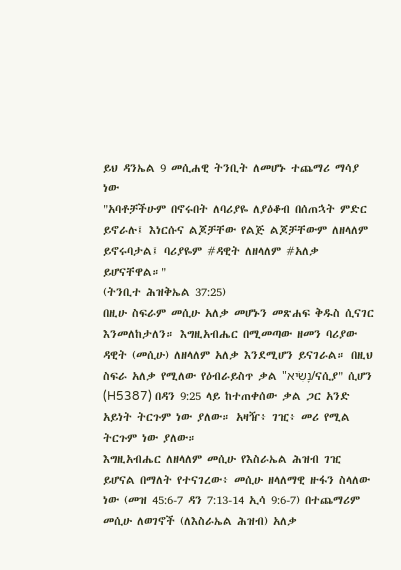ይህ ዳንኤል 9 መሲሐዊ ትንቢት ለመሆኑ ተጨማሪ ማሳያ ነው
"አባቶቻችሁም በኖሩበት ለባሪያዬ ለያዕቆብ በሰጠኋት ምድር ይኖራሉ፤ እነርሱና ልጆቻቸው የልጅ ልጆቻቸውም ለዘላለም ይኖሩባታል፤ ባሪያዬም #ዳዊት ለዘላለም #አለቃ ይሆናቸዋል።"
(ትንቢተ ሕዝቅኤል 37:25)
በዚሁ ስፍራም መሲሁ አለቃ መሆኑን መጽሐፍ ቅዱስ ሲናገር እንመለከታለን። እግዚአብሔር በሚመጣው ዘመን ባሪያው ዳዊት (መሲሁ) ለዘላለም አለቃ እንደሚሆን ይናገራል። በዚህ ስፍራ አለቃ የሚለው የዕብራይስጥ ቃል "נָשִׂיא/ናሲያ" ሲሆን (H5387) በዳን 9:25 ላይ ከተጠቀሰው ቃል ጋር አንድ አይነት ትርጉም ነው ያለው። አዛዥ፥ ገዢ፥ መሪ የሚል ትርጉም ነው ያለው።
እግዚአብሔር ለዘላለም መሲሁ የእስራኤል ሕዝብ ገዢ ይሆናል በማለት የተናገረው፥ መሲሁ ዘላለማዊ ዙፋን ስላለው ነው (መዝ 45:6-7 ዳን 7:13-14 ኢሳ 9:6-7) በተጨማሪም መሲሁ ለወገኖች (ለእስራኤል ሕዝብ) አለቃ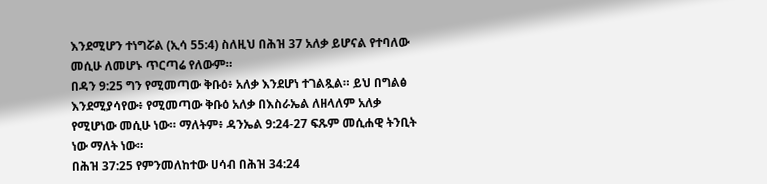እንደሚሆን ተነግሯል (ኢሳ 55:4) ስለዚህ በሕዝ 37 አለቃ ይሆናል የተባለው መሲሁ ለመሆኑ ጥርጣሬ የለውም።
በዳን 9:25 ግን የሚመጣው ቅቡዕ፥ አለቃ እንደሆነ ተገልጿል። ይህ በግልፅ እንደሚያሳየው፥ የሚመጣው ቅቡዕ አለቃ በእስራኤል ለዘላለም አለቃ የሚሆነው መሲሁ ነው። ማለትም፥ ዳንኤል 9:24-27 ፍጹም መሲሐዊ ትንቢት ነው ማለት ነው።
በሕዝ 37:25 የምንመለከተው ሀሳብ በሕዝ 34:24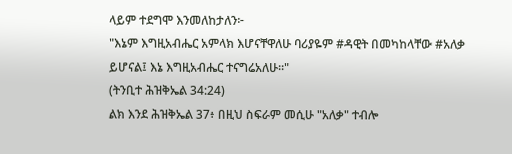ላይም ተደግሞ እንመለከታለን፦
"እኔም እግዚአብሔር አምላክ እሆናቸዋለሁ ባሪያዬም #ዳዊት በመካከላቸው #አለቃ ይሆናል፤ እኔ እግዚአብሔር ተናግሬአለሁ።"
(ትንቢተ ሕዝቅኤል 34:24)
ልክ እንደ ሕዝቅኤል 37፥ በዚህ ስፍራም መሲሁ "አለቃ" ተብሎ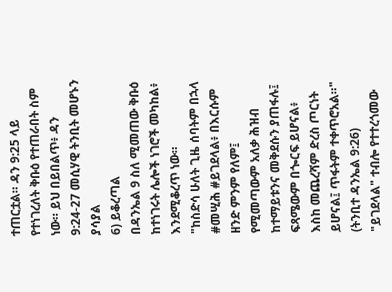ተጠርቷል። ዳን 9:25 ላይ የተነገረለት ቅቡዕ የተጠራበት ስም ነው። ይህ በይበልጥ፥ ዳን 9:24-27 መሲሃዊ ትንቢት መሆኑን ያሳያል
6) ይቆረጣል
በዳንኤል 9 ስለ ሚመጠው ቅቡዕ ከተነገሩት ሌሎች ነገሮች መካከል፥ እንደሚቆረጥ ነው።
"ከስድሳ ሁለት ጊዜ ሰባትም በኋላ #መሢሕ #ይገደላል፥ በእርሱም ዘንድ ምንም የለም፤ የሚመጣውም አለቃ ሕዝብ ከተማይቱንና መቅደሱን ያጠፋሉ፤ ፍጻሜውም በጐርፍ ይሆናል፥ እስከ መጨረሻም ድረስ ጦርነት ይሆናል፤ ጥፋትም ተቀጥሮአል።"
(ትንቢተ ዳንኤል 9:26)
"ይገደላል" ተብሎ የተተረጎመው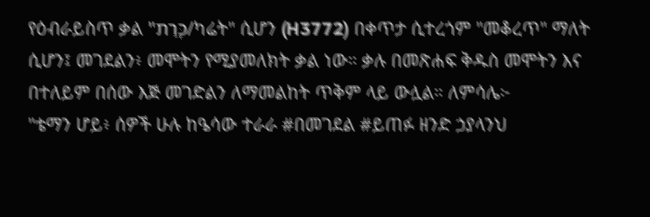የዕብራይስጥ ቃል "כָּרַת/ካሬት" ሲሆን (H3772) በቀጥታ ሲተረጎም "መቆረጥ" ማለት ሲሆን፤ መገደልን፥ መሞትን የሚያመለክት ቃል ነው። ቃሉ በመጽሐፍ ቅዱስ መሞትን እና በተለይም በሰው እጅ መገድልን ለማመልከት ጥቅም ላይ ውሏል። ለምሳሌ፦
"ቴማን ሆይ፥ ሰዎች ሁሉ ከዔሳው ተራራ #በመገደል #ይጠፉ ዘንድ ኃያላንህ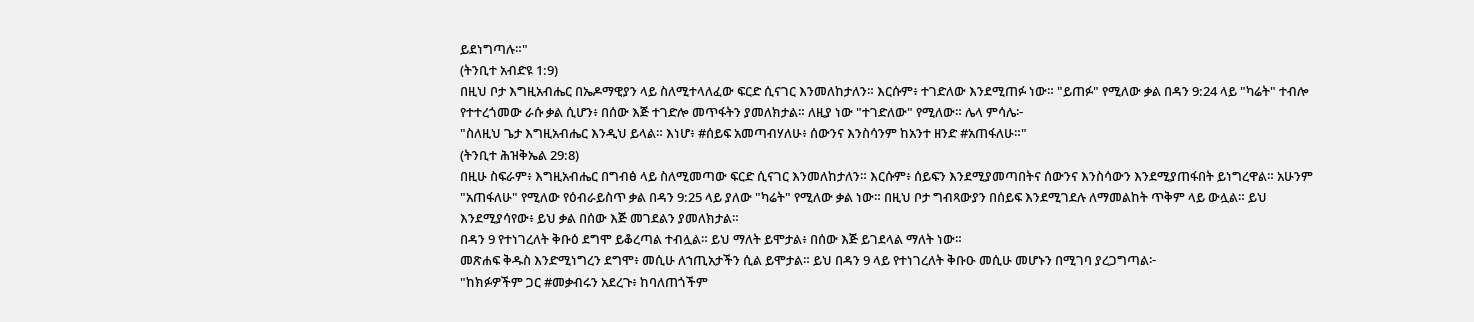ይደነግጣሉ።"
(ትንቢተ አብድዩ 1:9)
በዚህ ቦታ እግዚአብሔር በኤዶማዊያን ላይ ስለሚተላለፈው ፍርድ ሲናገር እንመለከታለን። እርሱም፥ ተገድለው እንደሚጠፉ ነው። "ይጠፉ" የሚለው ቃል በዳን 9:24 ላይ "ካሬት" ተብሎ የተተረጎመው ራሱ ቃል ሲሆን፥ በሰው እጅ ተገድሎ መጥፋትን ያመለክታል። ለዚያ ነው "ተገድለው" የሚለው። ሌላ ምሳሌ፦
"ስለዚህ ጌታ እግዚአብሔር እንዲህ ይላል። እነሆ፥ #ሰይፍ አመጣብሃለሁ፥ ሰውንና እንስሳንም ከአንተ ዘንድ #አጠፋለሁ።"
(ትንቢተ ሕዝቅኤል 29:8)
በዚሁ ስፍራም፥ እግዚአብሔር በግብፅ ላይ ስለሚመጣው ፍርድ ሲናገር እንመለከታለን። እርሱም፥ ሰይፍን እንደሚያመጣበትና ሰውንና እንስሳውን እንደሚያጠፋበት ይነግረዋል። አሁንም "አጠፋለሁ" የሚለው የዕብራይስጥ ቃል በዳን 9:25 ላይ ያለው "ካሬት" የሚለው ቃል ነው። በዚህ ቦታ ግብጻውያን በሰይፍ እንደሚገደሉ ለማመልከት ጥቅም ላይ ውሏል። ይህ እንደሚያሳየው፥ ይህ ቃል በሰው እጅ መገደልን ያመለክታል።
በዳን 9 የተነገረለት ቅቡዕ ደግሞ ይቆረጣል ተብሏል። ይህ ማለት ይሞታል፥ በሰው እጅ ይገደላል ማለት ነው።
መጽሐፍ ቅዱስ እንድሚነግረን ደግሞ፥ መሲሁ ለኀጢአታችን ሲል ይሞታል። ይህ በዳን 9 ላይ የተነገረለት ቅቡዑ መሲሁ መሆኑን በሚገባ ያረጋግጣል፦
"ከክፉዎችም ጋር #መቃብሩን አደረጉ፥ ከባለጠጎችም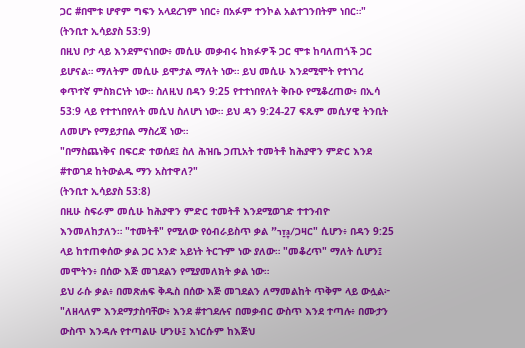ጋር #በሞቱ ሆኖም ግፍን አላደረገም ነበር፥ በአፉም ተንኮል አልተገንበትም ነበር።"
(ትንቢተ ኢሳይያስ 53:9)
በዚህ ቦታ ላይ እንደምናነበው፥ መሲሁ መቃብሩ ከክፉዎች ጋር ሞቱ ከባለጠጎች ጋር ይሆናል። ማለትም መሲሁ ይሞታል ማለት ነው። ይህ መሲሁ እንደሚሞት የተነገረ ቀጥተኛ ምስክርነት ነው። ስለዚህ በዳን 9:25 የተተነበየለት ቅቡዑ የሚቆረጠው፥ በኢሳ 53:9 ላይ የተተነበየለት መሲህ ስለሆነ ነው። ይህ ዳን 9:24-27 ፍጹም መሲሃዊ ትንቢት ለመሆኑ የማይታበል ማስረጃ ነው።
"በማስጨነቅና በፍርድ ተወሰደ፤ ስለ ሕዝቤ ኃጢአት ተመትቶ ከሕያዋን ምድር እንደ #ተወገደ ከትውልዱ ማን አስተዋለ?"
(ትንቢተ ኢሳይያስ 53:8)
በዚሁ ስፍራም መሲሁ ከሕያዋን ምድር ተመትቶ እንደሚወገድ ተተንብዮ እንመለከታለን። "ተመትቶ" የሚለው የዕብራይስጥ ቃል "גָּזַר/ጋዛር" ሲሆን፥ በዳን 9:25 ላይ ከተጠቀሰው ቃል ጋር አንድ አይነት ትርጉም ነው ያለው። "መቆረጥ" ማለት ሲሆን፤ መሞትን፥ በሰው እጅ መገደልን የሚያመለክት ቃል ነው።
ይህ ራሱ ቃል፥ በመጽሐፍ ቅዱስ በሰው እጅ መገደልን ለማመልከት ጥቅም ላይ ውሏል፦
"ለዘላለም እንደማታስባቸው፥ እንደ #ተገደሉና በመቃብር ውስጥ እንደ ተጣሉ፥ በሙታን ውስጥ እንዳሉ የተጣልሁ ሆንሁ፤ እነርሱም ከእጅህ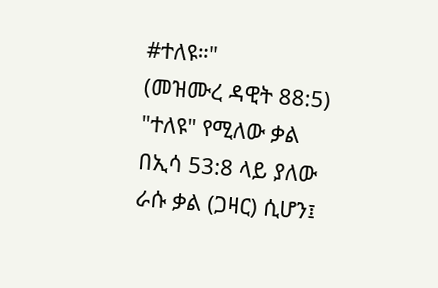#ተለዩ።"
(መዝሙረ ዳዊት 88:5)
"ተለዩ" የሚለው ቃል በኢሳ 53:8 ላይ ያለው ራሱ ቃል (ጋዛር) ሲሆን፤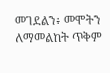መገደልን፥ መሞትን ለማመልከት ጥቅም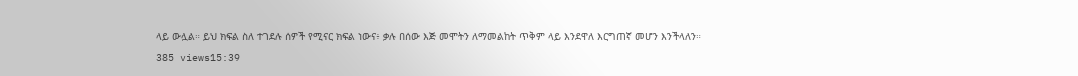ላይ ውሏል። ይህ ክፍል ስለ ተገደሉ ሰዎች የሚናር ክፍል ነውና፥ ቃሉ በሰው እጅ መሞትን ለማመልከት ጥቅም ላይ እንደዋለ እርግጠኛ መሆን እንችላለን።
385 views15:39